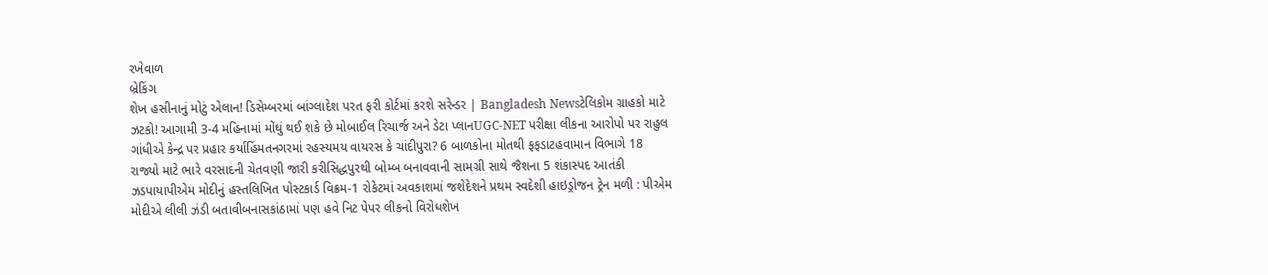રખેવાળ
બ્રેકિંગ
શેખ હસીનાનું મોટું એલાન! ડિસેમ્બરમાં બાંગ્લાદેશ પરત ફરી કોર્ટમાં કરશે સરેન્ડર | Bangladesh Newsટેલિકોમ ગ્રાહકો માટે ઝટકો! આગામી 3-4 મહિનામાં મોંઘું થઈ શકે છે મોબાઈલ રિચાર્જ અને ડેટા પ્લાનUGC-NET પરીક્ષા લીકના આરોપો પર રાહુલ ગાંધીએ કેન્દ્ર પર પ્રહાર કર્યાહિંમતનગરમાં રહસ્યમય વાયરસ કે ચાંદીપુરા? 6 બાળકોના મોતથી ફફડાટહવામાન વિભાગે 18 રાજ્યો માટે ભારે વરસાદની ચેતવણી જારી કરીસિદ્ધપુરથી બોમ્બ બનાવવાની સામગ્રી સાથે જૈશના 5 શંકાસ્પદ આતંકી ઝડપાયાપીએમ મોદીનું હસ્તલિખિત પોસ્ટકાર્ડ વિક્રમ-1 રોકેટમાં અવકાશમાં જશેદેશને પ્રથમ સ્વદેશી હાઇડ્રોજન ટ્રેન મળી : પીએમ મોદીએ લીલી ઝંડી બતાવીબનાસકાંઠામાં પણ હવે નિટ પેપર લીકનો વિરોધશેખ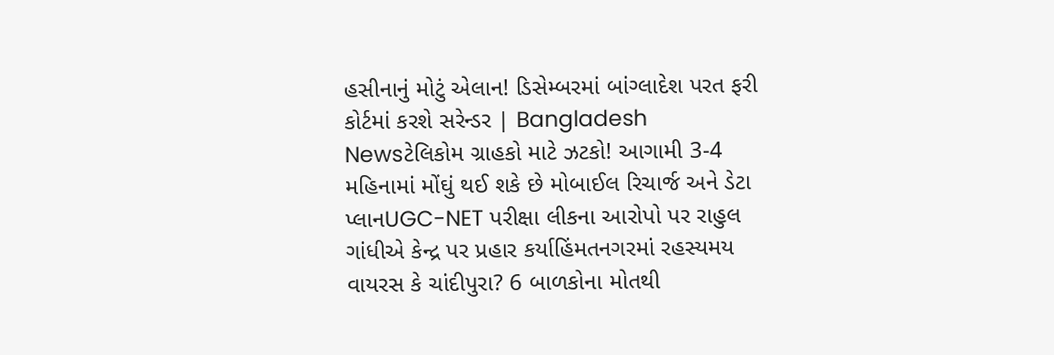હસીનાનું મોટું એલાન! ડિસેમ્બરમાં બાંગ્લાદેશ પરત ફરી કોર્ટમાં કરશે સરેન્ડર | Bangladesh Newsટેલિકોમ ગ્રાહકો માટે ઝટકો! આગામી 3-4 મહિનામાં મોંઘું થઈ શકે છે મોબાઈલ રિચાર્જ અને ડેટા પ્લાનUGC-NET પરીક્ષા લીકના આરોપો પર રાહુલ ગાંધીએ કેન્દ્ર પર પ્રહાર કર્યાહિંમતનગરમાં રહસ્યમય વાયરસ કે ચાંદીપુરા? 6 બાળકોના મોતથી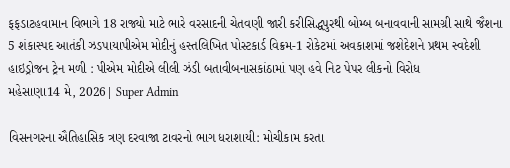ફફડાટહવામાન વિભાગે 18 રાજ્યો માટે ભારે વરસાદની ચેતવણી જારી કરીસિદ્ધપુરથી બોમ્બ બનાવવાની સામગ્રી સાથે જૈશના 5 શંકાસ્પદ આતંકી ઝડપાયાપીએમ મોદીનું હસ્તલિખિત પોસ્ટકાર્ડ વિક્રમ-1 રોકેટમાં અવકાશમાં જશેદેશને પ્રથમ સ્વદેશી હાઇડ્રોજન ટ્રેન મળી : પીએમ મોદીએ લીલી ઝંડી બતાવીબનાસકાંઠામાં પણ હવે નિટ પેપર લીકનો વિરોધ
મહેસાણા14 મે, 2026| Super Admin

વિસનગરના ઐતિહાસિક ત્રણ દરવાજા ટાવરનો ભાગ ધરાશાયી: મોચીકામ કરતા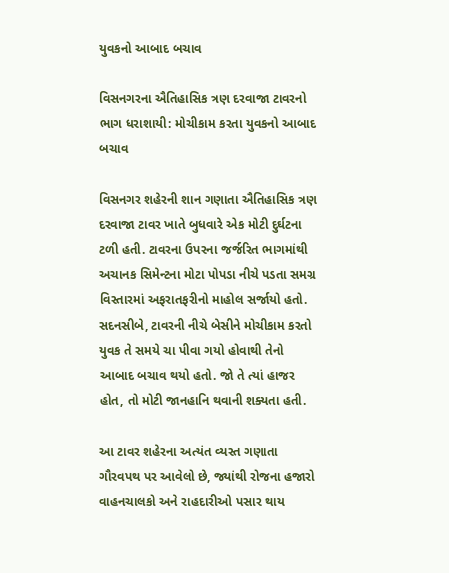યુવકનો આબાદ બચાવ

વિસનગરના ઐતિહાસિક ત્રણ દરવાજા ટાવરનો ભાગ ધરાશાયી: મોચીકામ કરતા યુવકનો આબાદ બચાવ

વિસનગર શહેરની શાન ગણાતા ઐતિહાસિક ત્રણ દરવાજા ટાવર ખાતે બુધવારે એક મોટી દુર્ઘટના ટળી હતી. ટાવરના ઉપરના જર્જરિત ભાગમાંથી અચાનક સિમેન્ટના મોટા પોપડા નીચે પડતા સમગ્ર વિસ્તારમાં અફરાતફરીનો માહોલ સર્જાયો હતો. સદનસીબે, ટાવરની નીચે બેસીને મોચીકામ કરતો યુવક તે સમયે ચા પીવા ગયો હોવાથી તેનો આબાદ બચાવ થયો હતો. જો તે ત્યાં હાજર હોત, તો મોટી જાનહાનિ થવાની શક્યતા હતી.

આ ટાવર શહેરના અત્યંત વ્યસ્ત ગણાતા ગૌરવપથ પર આવેલો છે, જ્યાંથી રોજના હજારો વાહનચાલકો અને રાહદારીઓ પસાર થાય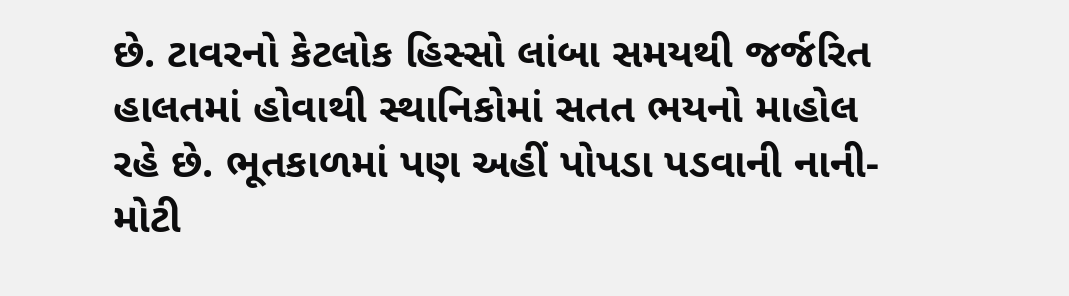છે. ટાવરનો કેટલોક હિસ્સો લાંબા સમયથી જર્જરિત હાલતમાં હોવાથી સ્થાનિકોમાં સતત ભયનો માહોલ રહે છે. ભૂતકાળમાં પણ અહીં પોપડા પડવાની નાની-મોટી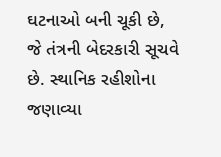ઘટનાઓ બની ચૂકી છે, જે તંત્રની બેદરકારી સૂચવે છે. સ્થાનિક રહીશોના જણાવ્યા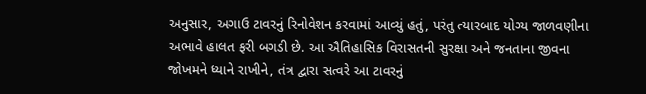અનુસાર, અગાઉ ટાવરનું રિનોવેશન કરવામાં આવ્યું હતું, પરંતુ ત્યારબાદ યોગ્ય જાળવણીના અભાવે હાલત ફરી બગડી છે. આ ઐતિહાસિક વિરાસતની સુરક્ષા અને જનતાના જીવના જોખમને ધ્યાને રાખીને, તંત્ર દ્વારા સત્વરે આ ટાવરનું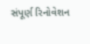સંપૂર્ણ રિનોવેશન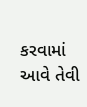કરવામાં આવે તેવી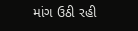માંગ ઉઠી રહી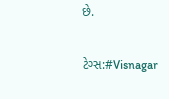છે.

ટેગ્સ:#Visnagar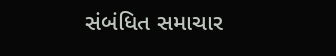સંબંધિત સમાચાર